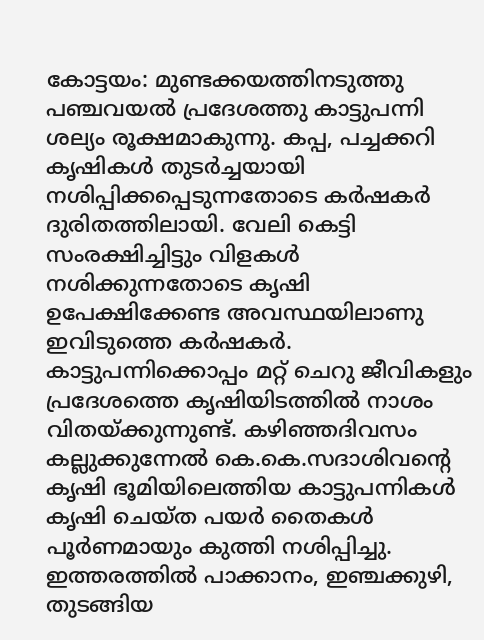കോട്ടയം: മുണ്ടക്കയത്തിനടുത്തു പഞ്ചവയൽ പ്രദേശത്തു കാട്ടുപന്നി ശല്യം രൂക്ഷമാകുന്നു. കപ്പ, പച്ചക്കറി കൃഷികൾ തുടർച്ചയായി നശിപ്പിക്കപ്പെടുന്നതോടെ കർഷകർ ദുരിതത്തിലായി. വേലി കെട്ടി സംരക്ഷിച്ചിട്ടും വിളകൾ നശിക്കുന്നതോടെ കൃഷി ഉപേക്ഷിക്കേണ്ട അവസ്ഥയിലാണു ഇവിടുത്തെ കർഷകർ.
കാട്ടുപന്നിക്കൊപ്പം മറ്റ് ചെറു ജീവികളും പ്രദേശത്തെ കൃഷിയിടത്തിൽ നാശം വിതയ്ക്കുന്നുണ്ട്. കഴിഞ്ഞദിവസം കല്ലുക്കുന്നേൽ കെ.കെ.സദാശിവന്റെ കൃഷി ഭൂമിയിലെത്തിയ കാട്ടുപന്നികൾ കൃഷി ചെയ്ത പയർ തൈകൾ പൂർണമായും കുത്തി നശിപ്പിച്ചു. ഇത്തരത്തിൽ പാക്കാനം, ഇഞ്ചക്കുഴി, തുടങ്ങിയ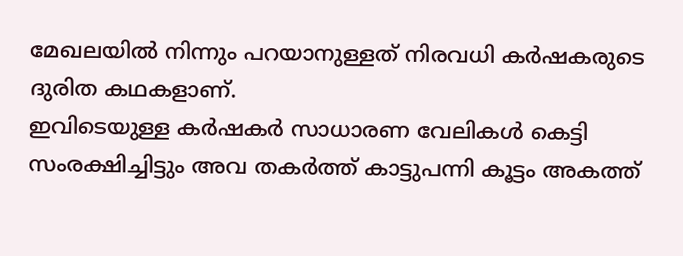മേഖലയിൽ നിന്നും പറയാനുള്ളത് നിരവധി കർഷകരുടെ ദുരിത കഥകളാണ്.
ഇവിടെയുള്ള കർഷകർ സാധാരണ വേലികൾ കെട്ടി സംരക്ഷിച്ചിട്ടും അവ തകർത്ത് കാട്ടുപന്നി കൂട്ടം അകത്ത്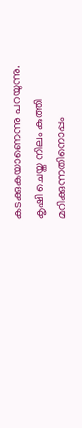കടക്കുകയാണെന്നു പറയുന്നു. കൃഷി ചെയ്ത നിലം കുത്തി മറിക്കുന്നതിനൊപ്പം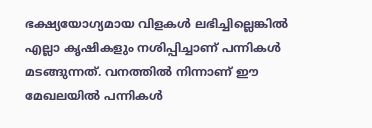ഭക്ഷ്യയോഗ്യമായ വിളകൾ ലഭിച്ചില്ലെങ്കിൽ എല്ലാ കൃഷികളും നശിപ്പിച്ചാണ് പന്നികൾ മടങ്ങുന്നത്. വനത്തിൽ നിന്നാണ് ഈ മേഖലയിൽ പന്നികൾ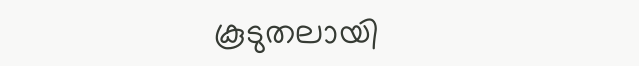കൂടുതലായി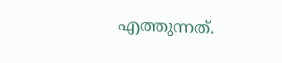എത്തുന്നത്.